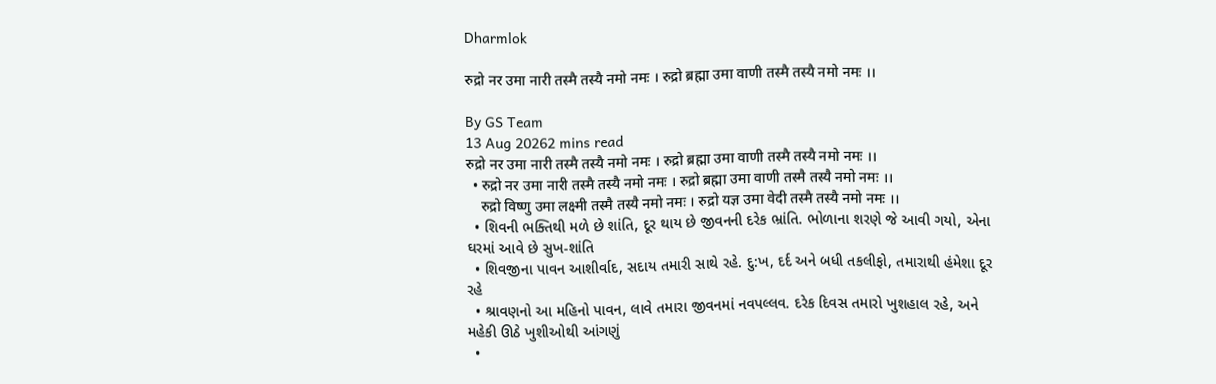Dharmlok

रुद्रो नर उमा नारी तस्मै तस्यै नमो नमः । रुद्रो ब्रह्मा उमा वाणी तस्मै तस्यै नमो नमः ।।

By GS Team
13 Aug 20262 mins read
रुद्रो नर उमा नारी तस्मै तस्यै नमो नमः । रुद्रो ब्रह्मा उमा वाणी तस्मै तस्यै नमो नमः ।।
  • रुद्रो नर उमा नारी तस्मै तस्यै नमो नमः । रुद्रो ब्रह्मा उमा वाणी तस्मै तस्यै नमो नमः ।।
    रुद्रो विष्णु उमा लक्ष्मी तस्मै तस्यै नमो नमः । रुद्रो यज्ञ उमा वेदी तस्मै तस्यै नमो नमः ।।
  • શિવની ભક્તિથી મળે છે શાંતિ, દૂર થાય છે જીવનની દરેક ભ્રાંતિ. ભોળાના શરણે જે આવી ગયો, એના ઘરમાં આવે છે સુખ-શાંતિ
  • શિવજીના પાવન આશીર્વાદ, સદાય તમારી સાથે રહે. દુ:ખ, દર્દ અને બધી તકલીફો, તમારાથી હંમેશા દૂર રહે
  • શ્રાવણનો આ મહિનો પાવન, લાવે તમારા જીવનમાં નવપલ્લવ. દરેક દિવસ તમારો ખુશહાલ રહે, અને મહેકી ઊઠે ખુશીઓથી આંગણું
  •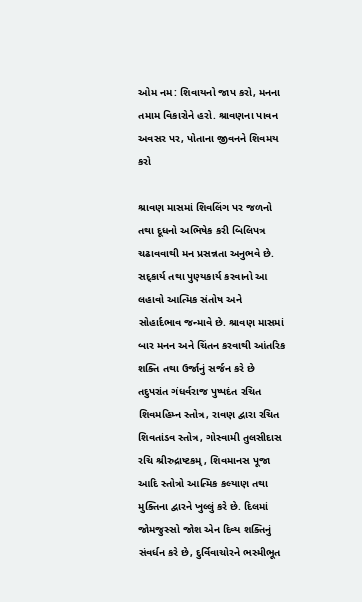ઓમ નમ: શિવાયનો જાપ કરો, મનના તમામ વિકારોને હરો. શ્રાવણના પાવન અવસર પર, પોતાના જીવનને શિવમય કરો

શ્રાવણ માસમાં શિવલિંગ પર જળનો તથા દૂધનો અભિષેક કરી બિલિપત્ર ચઢાવવાથી મન પ્રસન્નતા અનુભવે છે. સદ્કાર્ય તથા પુણ્યકાર્ય કરવાનો આ લહાવો આત્મિક સંતોષ અને સોહાર્દભાવ જન્માવે છે. શ્રાવણ માસમાં બાર મનન અને ચિંતન કરવાથી આંતરિક શક્તિ તથા ઉર્જાનું સર્જન કરે છે તદુપરાંત ગંધર્વરાજ પુષ્પદંત રચિત શિવમહિમ્ન સ્તોત્ર, રાવણ દ્વારા રચિત શિવતાંડવ સ્તોત્ર, ગોસ્વામી તુલસીદાસ રચિ શ્રીરુદ્રાષ્ટકમ્, શિવમાનસ પૂજા આદિ સ્તોત્રો આત્મિક કલ્યાણ તથા મુક્તિના દ્વારને ખુલ્લું કરે છે. દિલમાં જોમજુસ્સો જોશ એન દિવ્ય શક્તિનું સંવર્ધન કરે છે, દુર્વિવાચોરને ભસ્મીભૂત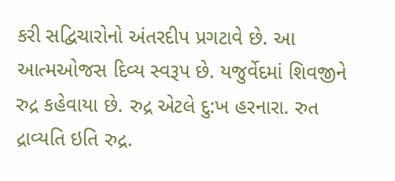કરી સદ્વિચારોનો અંતરદીપ પ્રગટાવે છે. આ આત્મઓજસ દિવ્ય સ્વરૂપ છે. યજુર્વેદમાં શિવજીને રુદ્ર કહેવાયા છે. રુદ્ર એટલે દુ:ખ હરનારા. રુત દ્રાવ્યતિ ઇતિ રુદ્ર.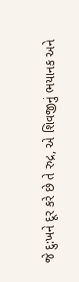જે દુ:ખને દૂર કરે છે તે રુદ્ર, એ શિવજીનું ભયાનક અને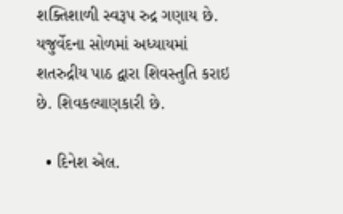શક્તિશાળી સ્વરૂપ રુદ્ર ગણાય છે. યજુર્વેદના સોળમાં અધ્યાયમાં શતરુદ્રીય પાઠ દ્વારા શિવસ્તુતિ કરાઇ છે. શિવકલ્યાણકારી છે.

  • દિનેશ એલ.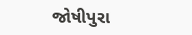જોષીપુરા